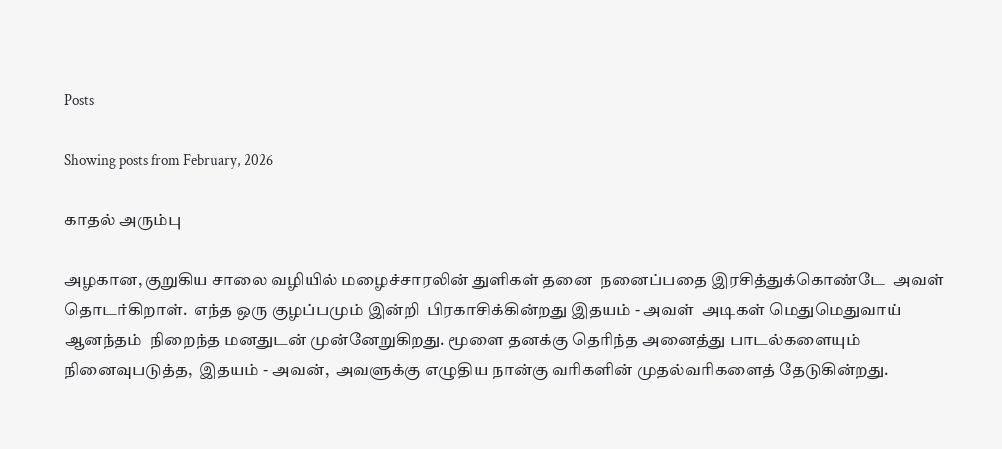Posts

Showing posts from February, 2026

காதல் அரும்பு

அழகான, குறுகிய சாலை வழியில் மழைச்சாரலின் துளிகள் தனை  நனைப்பதை இரசித்துக்கொண்டே  அவள் தொடர்கிறாள்.  எந்த ஒரு குழப்பமும் இன்றி  பிரகாசிக்கின்றது இதயம் - அவள்  அடிகள் மெதுமெதுவாய் ஆனந்தம்  நிறைந்த மனதுடன் முன்னேறுகிறது. மூளை தனக்கு தெரிந்த அனைத்து பாடல்களையும் நினைவுபடுத்த,  இதயம் - அவன்,  அவளுக்கு எழுதிய நான்கு வரிகளின் முதல்வரிகளைத் தேடுகின்றது.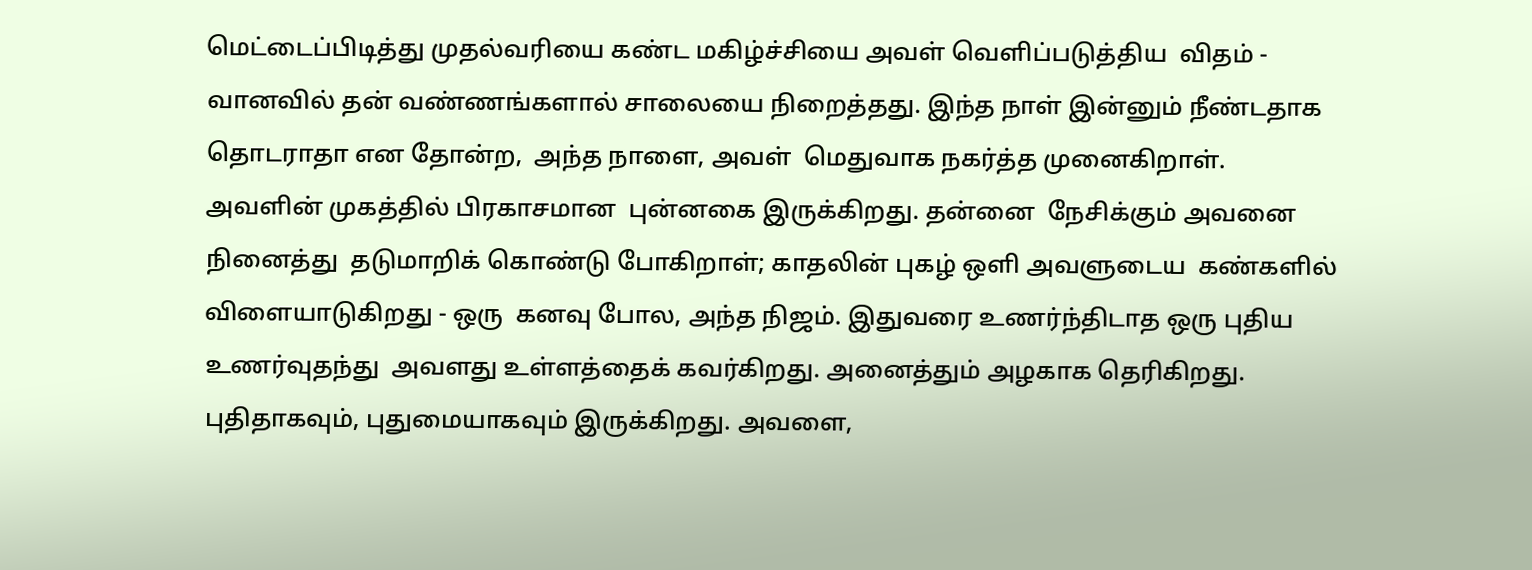மெட்டைப்பிடித்து முதல்வரியை கண்ட மகிழ்ச்சியை அவள் வெளிப்படுத்திய  விதம் - வானவில் தன் வண்ணங்களால் சாலையை நிறைத்தது. இந்த நாள் இன்னும் நீண்டதாக  தொடராதா என தோன்ற,  அந்த நாளை, அவள்  மெதுவாக நகர்த்த முனைகிறாள். அவளின் முகத்தில் பிரகாசமான  புன்னகை இருக்கிறது. தன்னை  நேசிக்கும் அவனை நினைத்து  தடுமாறிக் கொண்டு போகிறாள்; காதலின் புகழ் ஒளி அவளுடைய  கண்களில் விளையாடுகிறது - ஒரு  கனவு போல, அந்த நிஜம். இதுவரை உணர்ந்திடாத ஒரு புதிய உணர்வுதந்து  அவளது உள்ளத்தைக் கவர்கிறது. அனைத்தும் அழகாக தெரிகிறது.  புதிதாகவும், புதுமையாகவும் இருக்கிறது. அவளை,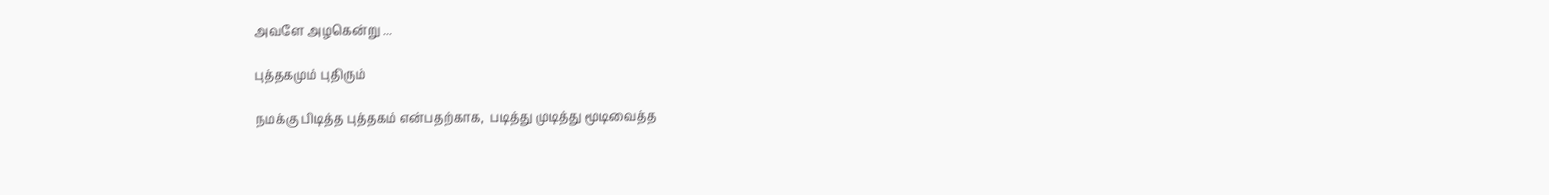அவளே அழகென்று ...

புத்தகமும் புதிரும்

நமக்கு பிடித்த புத்தகம் என்பதற்காக,  படித்து முடித்து மூடிவைத்த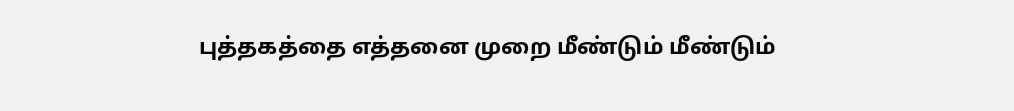புத்தகத்தை எத்தனை முறை மீண்டும் மீண்டும்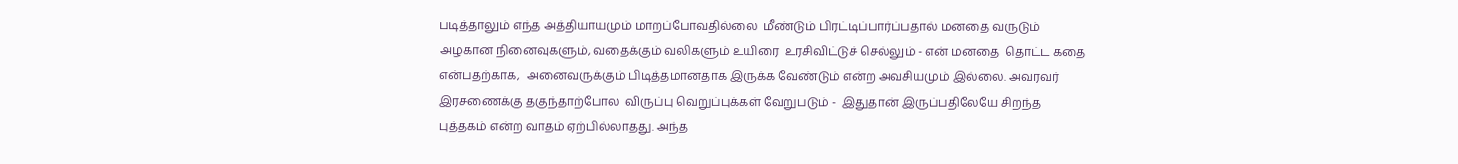படித்தாலும் எந்த அத்தியாயமும் மாறப்போவதில்லை  மீண்டும் பிரட்டிப்பார்ப்பதால் மனதை வருடும் அழகான நினைவுகளும், வதைக்கும் வலிகளும் உயிரை  உரசிவிட்டுச் செல்லும் - என் மனதை  தொட்ட கதை என்பதற்காக,  அனைவருக்கும் பிடித்தமானதாக இருக்க வேண்டும் என்ற அவசியமும் இல்லை. அவரவர் இரசணைக்கு தகுந்தாற்போல  விருப்பு வெறுப்புக்கள் வேறுபடும் -  இதுதான் இருப்பதிலேயே சிறந்த  புத்தகம் என்ற வாதம் ஏற்பில்லாதது. அந்த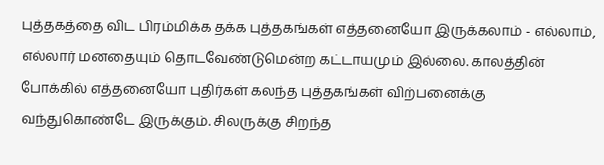புத்தகத்தை விட பிரம்மிக்க தக்க புத்தகங்கள் எத்தனையோ இருக்கலாம் - எல்லாம், எல்லார் மனதையும் தொடவேண்டுமென்ற கட்டாயமும் இல்லை. காலத்தின் போக்கில் எத்தனையோ புதிர்கள் கலந்த புத்தகங்கள் விற்பனைக்கு வந்துகொண்டே இருக்கும். சிலருக்கு சிறந்த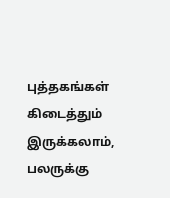புத்தகங்கள் கிடைத்தும் இருக்கலாம், பலருக்கு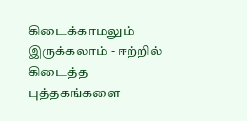கிடைக்காமலும் இருக்கலாம் - ஈற்றில் கிடைத்த புத்தகங்களை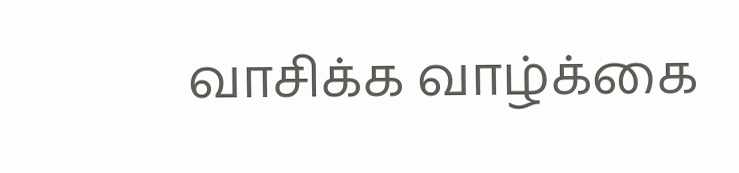வாசிக்க வாழ்க்கை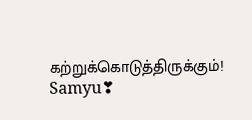கற்றுக்கொடுத்திருக்கும்! Samyu❣